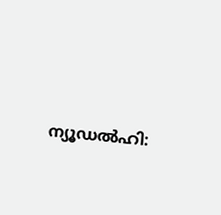ന്യൂഡല്‍ഹി: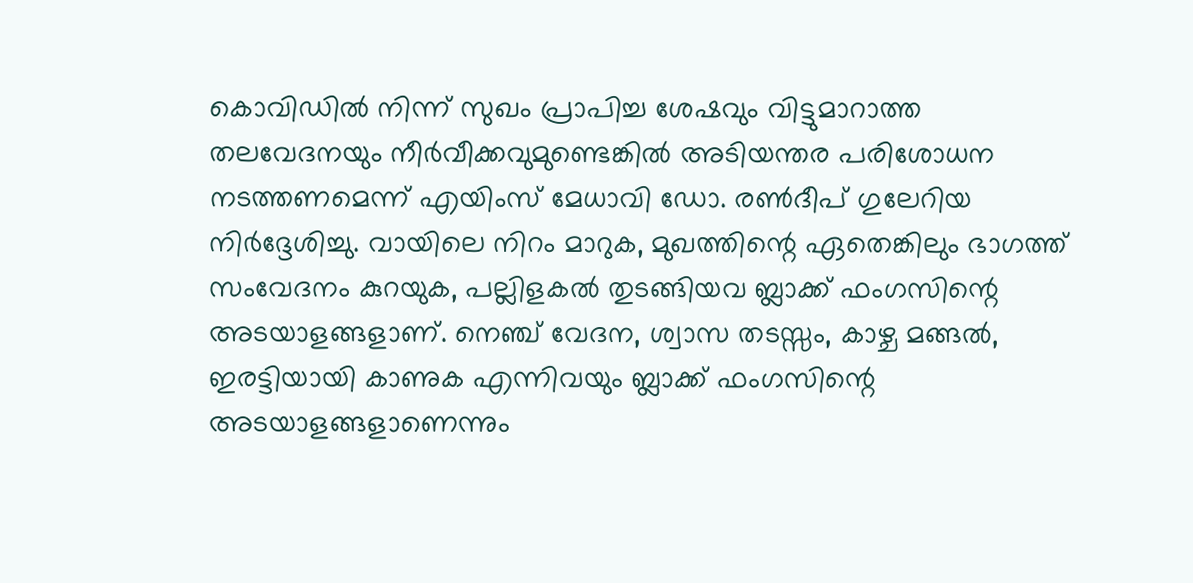കൊവിഡില്‍ നിന്ന് സുഖം പ്രാപിച്ച ശേഷവും വിട്ടുമാറാത്ത തലവേദനയും നീര്‍വീക്കവുമുണ്ടെങ്കില്‍ അടിയന്തര പരിശോധന നടത്തണമെന്ന് എയിംസ് മേധാവി ഡോ. രണ്‍ദീപ് ഗുലേറിയ നിര്‍ദ്ദേശിച്ചു. വായിലെ നിറം മാറുക, മുഖത്തിന്റെ ഏതെങ്കിലും ഭാഗത്ത് സംവേദനം കുറയുക, പല്ലിളകല്‍ തുടങ്ങിയവ ബ്ലാക്ക് ഫംഗസിന്റെ അടയാളങ്ങളാണ്. നെഞ്ച് വേദന, ശ്വാസ തടസ്സം, കാഴ്ച മങ്ങല്‍, ഇരട്ടിയായി കാണുക എന്നിവയും ബ്ലാക്ക് ഫംഗസിന്റെ അടയാളങ്ങളാണെന്നും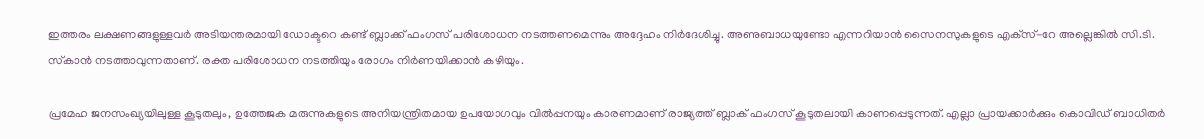ഇത്തരം ലക്ഷണങ്ങളുള്ളവര്‍ അടിയന്തരമായി ഡോക്ടറെ കണ്ട് ബ്ലാക്ക് ഫംഗസ് പരിശോധന നടത്തണമെന്നും അദ്ദേഹം നിര്‍ദേശിച്ചു. അണുബാധയുണ്ടോ എന്നറിയാന്‍ സൈനസുകളുടെ എക്‌സ്-റേ അല്ലെങ്കില്‍ സി.ടി. സ്‌കാന്‍ നടത്താവുന്നതാണ്. രക്ത പരിശോധന നടത്തിയും രോഗം നിര്‍ണയിക്കാന്‍ കഴിയും.

പ്രമേഹ ജനസംഖ്യയിലുള്ള കൂടുതലും, ഉത്തേജക മരുന്നുകളുടെ അനിയന്ത്രിതമായ ഉപയോഗവും വില്‍പ്പനയും കാരണമാണ് രാജ്യത്ത് ബ്ലാക് ഫംഗസ് കൂടുതലായി കാണപ്പെടുന്നത്. എല്ലാ പ്രായക്കാര്‍ക്കും കൊവിഡ് ബാധിതര്‍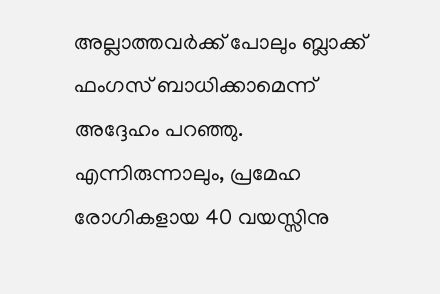അല്ലാത്തവര്‍ക്ക് പോലും ബ്ലാക്ക് ഫംഗസ് ബാധിക്കാമെന്ന് അദ്ദേഹം പറഞ്ഞു. എന്നിരുന്നാലും, പ്രമേഹ രോഗികളായ 40 വയസ്സിനു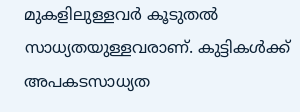മുകളിലുള്ളവര്‍ കൂടുതല്‍ സാധ്യതയുള്ളവരാണ്. കുട്ടികള്‍ക്ക് അപകടസാധ്യത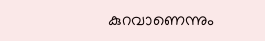കുറവാണെന്നും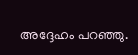അദ്ദേഹം പറഞ്ഞു.